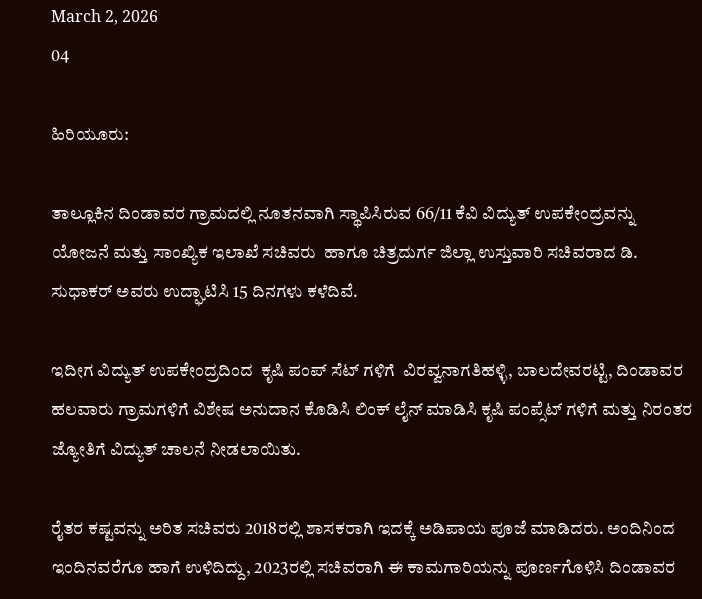March 2, 2026
04

ಹಿರಿಯೂರು:

ತಾಲ್ಲೂಕಿನ ದಿಂಡಾವರ ಗ್ರಾಮದಲ್ಲಿ ನೂತನವಾಗಿ ಸ್ಥಾಪಿಸಿರುವ 66/11 ಕೆವಿ ವಿದ್ಯುತ್ ಉಪಕೇಂದ್ರವನ್ನು ಯೋಜನೆ ಮತ್ತು ಸಾಂಖ್ಯಿಕ ಇಲಾಖೆ ಸಚಿವರು  ಹಾಗೂ ಚಿತ್ರದುರ್ಗ ಜಿಲ್ಲಾ ಉಸ್ತುವಾರಿ ಸಚಿವರಾದ ಡಿ. ಸುಧಾಕರ್ ಅವರು ಉದ್ಘಾಟಿಸಿ 15 ದಿನಗಳು ಕಳೆದಿವೆ.

ಇದೀಗ ವಿದ್ಯುತ್ ಉಪಕೇಂದ್ರದಿಂದ  ಕೃಷಿ ಪಂಪ್ ಸೆಟ್ ಗಳಿಗೆ  ವಿರವ್ವನಾಗತಿಹಳ್ಳಿ, ಬಾಲದೇವರಟ್ಟಿ, ದಿಂಡಾವರ ಹಲವಾರು ಗ್ರಾಮಗಳಿಗೆ ವಿಶೇಷ ಅನುದಾನ ಕೊಡಿಸಿ ಲಿಂಕ್ ಲೈನ್ ಮಾಡಿಸಿ ಕೃಷಿ ಪಂಪ್ಸೆಟ್ ಗಳಿಗೆ ಮತ್ತು ನಿರಂತರ ಜ್ಯೋತಿಗೆ ವಿದ್ಯುತ್ ಚಾಲನೆ ನೀಡಲಾಯಿತು.

ರೈತರ ಕಷ್ಟವನ್ನು ಅರಿತ ಸಚಿವರು 2018ರಲ್ಲಿ ಶಾಸಕರಾಗಿ ಇದಕ್ಕೆ ಅಡಿಪಾಯ ಪೂಜೆ ಮಾಡಿದರು. ಅಂದಿನಿಂದ ಇಂದಿನವರೆಗೂ ಹಾಗೆ ಉಳಿದಿದ್ದು, 2023ರಲ್ಲಿ ಸಚಿವರಾಗಿ ಈ ಕಾಮಗಾರಿಯನ್ನು ಪೂರ್ಣಗೊಳಿಸಿ ದಿಂಡಾವರ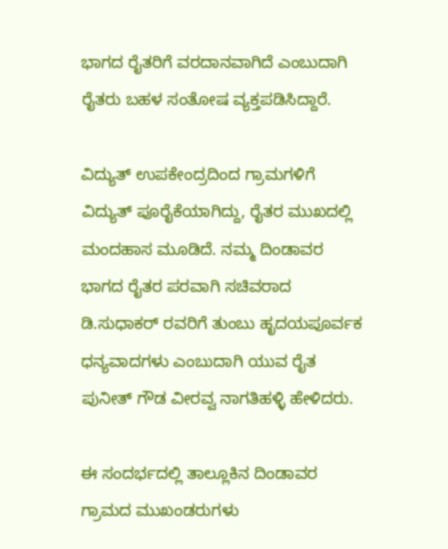ಭಾಗದ ರೈತರಿಗೆ ವರದಾನವಾಗಿದೆ ಎಂಬುದಾಗಿ ರೈತರು ಬಹಳ ಸಂತೋಷ ವ್ಯಕ್ತಪಡಿಸಿದ್ದಾರೆ.

ವಿದ್ಯುತ್ ಉಪಕೇಂದ್ರದಿಂದ ಗ್ರಾಮಗಳಿಗೆ ವಿದ್ಯುತ್ ಪೂರೈಕೆಯಾಗಿದ್ದು, ರೈತರ ಮುಖದಲ್ಲಿ ಮಂದಹಾಸ ಮೂಡಿದೆ. ನಮ್ಮ ದಿಂಡಾವರ ಭಾಗದ ರೈತರ ಪರವಾಗಿ ಸಚಿವರಾದ ಡಿ.ಸುಧಾಕರ್ ರವರಿಗೆ ತುಂಬು ಹೃದಯಪೂರ್ವಕ ಧನ್ಯವಾದಗಳು ಎಂಬುದಾಗಿ ಯುವ ರೈತ ಪುನೀತ್ ಗೌಡ ವೀರವ್ವ ನಾಗತಿಹಳ್ಳಿ ಹೇಳಿದರು.

ಈ ಸಂದರ್ಭದಲ್ಲಿ ತಾಲ್ಲೂಕಿನ ದಿಂಡಾವರ ಗ್ರಾಮದ ಮುಖಂಡರುಗಳು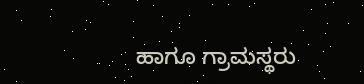ಹಾಗೂ ಗ್ರಾಮಸ್ಥರು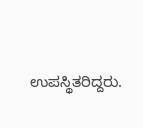ಉಪಸ್ಥಿತರಿದ್ದರು.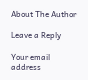About The Author

Leave a Reply

Your email address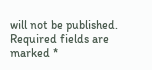will not be published. Required fields are marked *